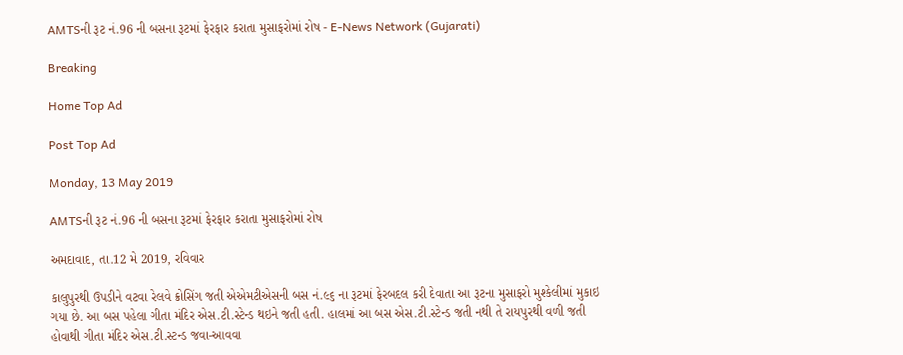AMTSની રૂટ નં.96 ની બસના રૂટમાં ફેરફાર કરાતા મુસાફરોમાં રોષ - E-News Network (Gujarati)

Breaking

Home Top Ad

Post Top Ad

Monday, 13 May 2019

AMTSની રૂટ નં.96 ની બસના રૂટમાં ફેરફાર કરાતા મુસાફરોમાં રોષ

અમદાવાદ, તા.12 મે 2019, રવિવાર

કાલુપુરથી ઉપડીને વટવા રેલવે ક્રોસિંગ જતી એએમટીએસની બસ નં.૯૬ ના રૂટમાં ફેરબદલ કરી દેવાતા આ રૂટના મુસાફરો મુશ્કેલીમાં મુકાઇ ગયા છે. આ બસ પહેલા ગીતા મંદિર એસ.ટી.સ્ટેન્ડ થઇને જતી હતી. હાલમાં આ બસ એસ.ટી.સ્ટેન્ડ જતી નથી તે રાયપુરથી વળી જતી હોવાથી ગીતા મંદિર એસ.ટી.સ્ટન્ડ જવા-આવવા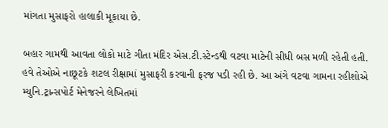માંગતા મુસાફરો હાલાકી મૂકાયા છે.

બહાર ગામથી આવતા લોકો માટે ગીતા મંદિર એસ.ટી.સ્ટેન્ડથી વટવા માટેની સીધી બસ મળી રહેતી હતી. હવે તેઓએ નાછૂટકે શટલ રીક્ષામાં મુસાફરી કરવાની ફરજ પડી રહી છે. આ અંગે વટવા ગામના રહીશોએ મ્યુનિ.ટ્રાન્સપોર્ટ મેનેજરને લેખિતમાં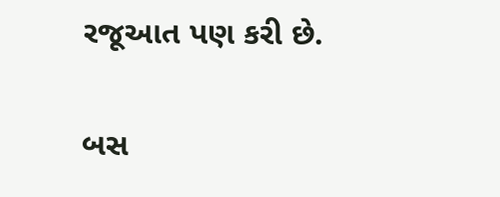રજૂઆત પણ કરી છે.

બસ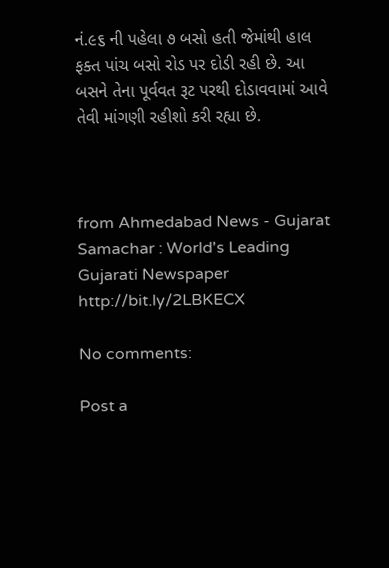નં.૯૬ ની પહેલા ૭ બસો હતી જેમાંથી હાલ ફક્ત પાંચ બસો રોડ પર દોડી રહી છે. આ બસને તેના પૂર્વવત રૂટ પરથી દોડાવવામાં આવે તેવી માંગણી રહીશો કરી રહ્યા છે.



from Ahmedabad News - Gujarat Samachar : World's Leading Gujarati Newspaper http://bit.ly/2LBKECX

No comments:

Post a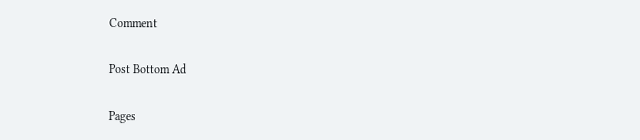Comment

Post Bottom Ad

Pages